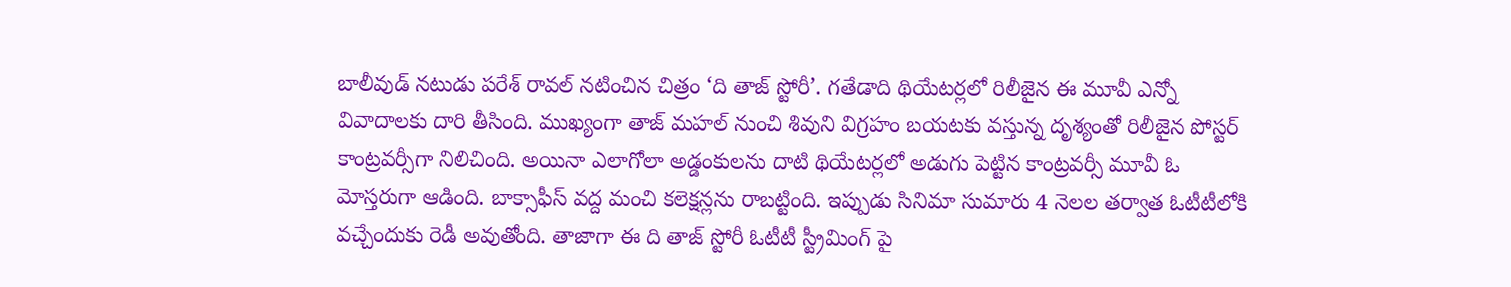బాలీవుడ్ నటుడు పరేశ్ రావల్ నటించిన చిత్రం ‘ది తాజ్ స్టోరీ’. గతేడాది థియేటర్లలో రిలీజైన ఈ మూవీ ఎన్నో వివాదాలకు దారి తీసింది. ముఖ్యంగా తాజ్ మహల్ నుంచి శివుని విగ్రహం బయటకు వస్తున్న దృశ్యంతో రిలీజైన పోస్టర్ కాంట్రవర్సీగా నిలిచింది. అయినా ఎలాగోలా అడ్డంకులను దాటి థియేటర్లలో అడుగు పెట్టిన కాంట్రవర్సీ మూవీ ఓ మోస్తరుగా ఆడింది. బాక్సాఫీస్ వద్ద మంచి కలెక్షన్లను రాబట్టింది. ఇప్పుడు సినిమా సుమారు 4 నెలల తర్వాత ఓటీటీలోకి వచ్చేందుకు రెడీ అవుతోంది. తాజాగా ఈ ది తాజ్ స్టోరీ ఓటీటీ స్ట్రీమింగ్ పై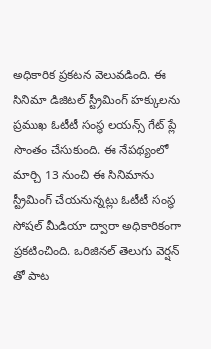అధికారిక ప్రకటన వెలువడింది. ఈ సినిమా డిజిటల్ స్ట్రీమింగ్ హక్కులను ప్రముఖ ఓటీటీ సంస్థ లయన్స్ గేట్ ప్లే సొంతం చేసుకుంది. ఈ నేపథ్యంలో మార్చి 13 నుంచి ఈ సినిమాను స్ట్రీమింగ్ చేయనున్నట్లు ఓటీటీ సంస్థ సోషల్ మీడియా ద్వారా అధికారికంగా ప్రకటించింది. ఒరిజినల్ తెలుగు వెర్షన్ తో పాట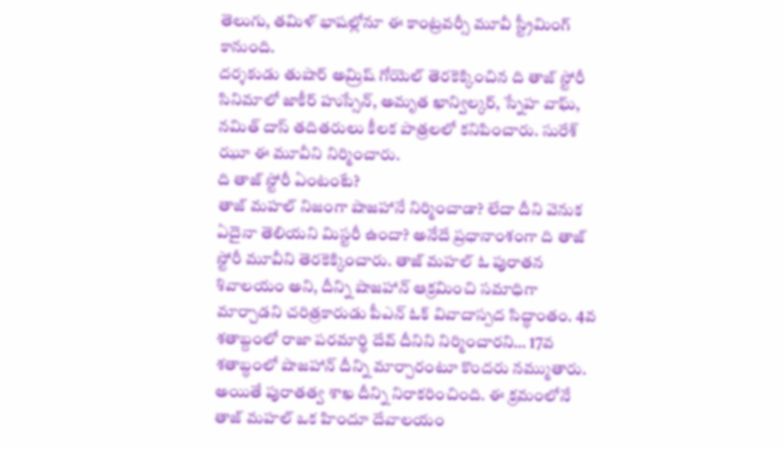తెలుగు, తమిళ్ భాషల్లోనూ ఈ కాంట్రవర్సీ మూవీ స్ట్రీమింగ్ కానుంది.
దర్శకుడు తుషార్ అమ్రిష్ గోయెల్ తెరకెక్కించిన ది తాజ్ స్టోరీ సినిమాలో జాకీర్ హుస్సేన్, అమృత ఖాన్విల్కర్, స్నేహ వాఘ్, నమిత్ దాస్ తదితరులు కీలక పాత్రలలో కనిపించారు. సురేశ్ ఝూ ఈ మూవీని నిర్మించారు.
ది తాజ్ స్టోరీ ఏంటంటే?
తాజ్ మహల్ నిజంగా షాజహానే నిర్మించాడా? లేదా దీని వెనుక ఏదైనా తెలియని మిస్టరీ ఉందా? అనేదే ప్రధానాంశంగా ది తాజ్ స్టోరీ మూవీని తెరకెక్కించారు. తాజ్ మహల్ ఓ పురాతన శివాలయం అని, దీన్ని షాజహాన్ ఆక్రమించి సమాధిగా మార్చాడని చరిత్రకారుడు పీఎన్ ఓక్ వివాదాస్పద సిద్ధాంతం. 4వ శతాబ్దంలో రాజా పరమార్థి దేవ్ దీనిని నిర్మించారని… 17వ శతాబ్ధంలో షాజహాన్ దీన్ని మార్చారంటూ కొందరు నమ్ముతారు. అయితే పురాతత్వ శాఖ దీన్ని నిరాకరించింది. ఈ క్రమంలోనే తాజ్ మహల్ ఒక హిందూ దేవాలయం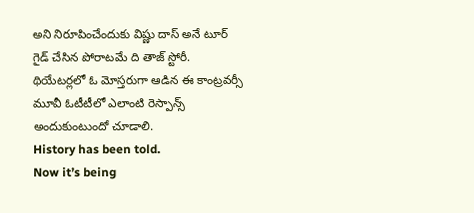అని నిరూపించేందుకు విష్ణు దాస్ అనే టూర్ గైడ్ చేసిన పోరాటమే ది తాజ్ స్టోరీ. థియేటర్లలో ఓ మోస్తరుగా ఆడిన ఈ కాంట్రవర్సీ మూవీ ఓటీటీలో ఎలాంటి రెస్పాన్స్ అందుకుంటుందో చూడాలి.
History has been told.
Now it’s being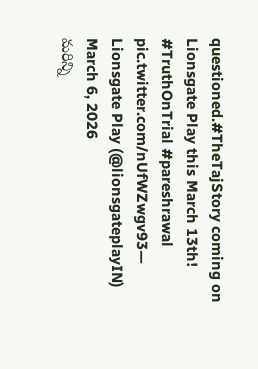questioned.#TheTajStory coming on Lionsgate Play this March 13th! #TruthOnTrial #pareshrawal pic.twitter.com/nUfWZwgv93— Lionsgate Play (@lionsgateplayIN) March 6, 2026
మరిన్ని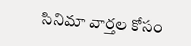సినిమా వార్తల కోసం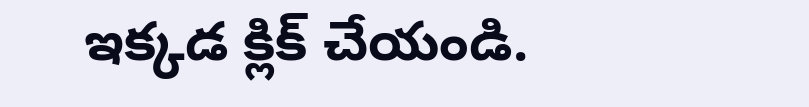ఇక్కడ క్లిక్ చేయండి.